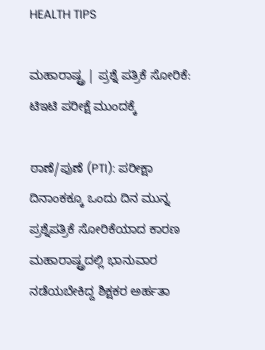HEALTH TIPS

ಮಹಾರಾಷ್ಟ್ರ | ಪ್ರಶ್ನೆ ಪತ್ರಿಕೆ ಸೋರಿಕೆ: ಟಿಇಟಿ ಪರೀಕ್ಷೆ ಮುಂದಕ್ಕೆ

ಠಾಣೆ/ಪುಣೆ (PTI): ಪರೀಕ್ಷಾ ದಿನಾಂಕಕ್ಕೂ ಒಂದು ದಿನ ಮುನ್ನ ಪ್ರಶ್ನೆಪತ್ರಿಕೆ ಸೋರಿಕೆಯಾದ ಕಾರಣ ಮಹಾರಾಷ್ಟ್ರದಲ್ಲಿ ಭಾನುವಾರ ನಡೆಯಬೇಕಿದ್ದ ಶಿಕ್ಷಕರ ಅರ್ಹತಾ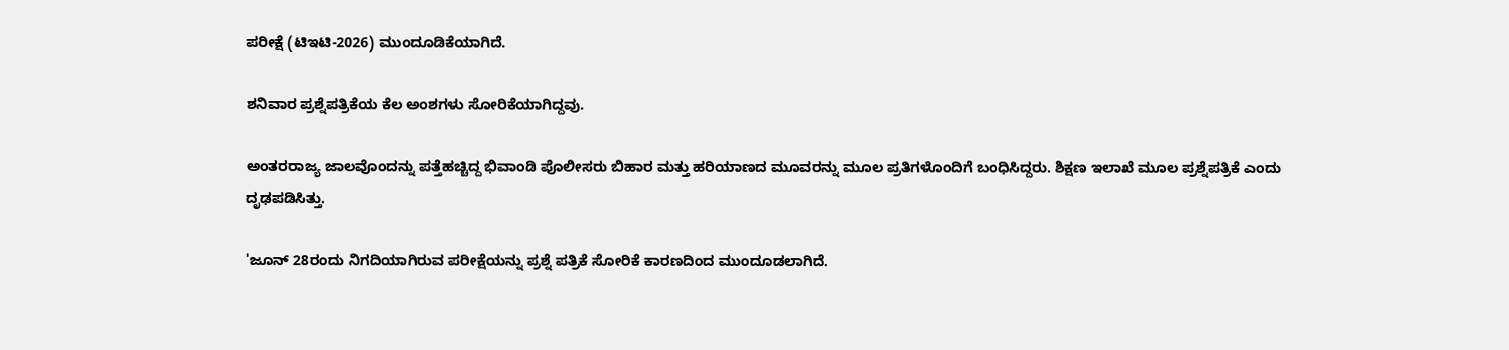ಪರೀಕ್ಷೆ (ಟಿಇಟಿ-2026) ಮುಂದೂಡಿಕೆಯಾಗಿದೆ.

ಶನಿವಾರ ಪ್ರಶ್ನೆಪತ್ರಿಕೆಯ ಕೆಲ ಅಂಶಗಳು ಸೋರಿಕೆಯಾಗಿದ್ದವು.

ಅಂತರರಾಜ್ಯ ಜಾಲವೊಂದನ್ನು ಪತ್ತೆಹಚ್ಚಿದ್ದ ಭಿವಾಂಡಿ ಪೊಲೀಸರು ಬಿಹಾರ ಮತ್ತು ಹರಿಯಾಣದ ಮೂವರನ್ನು ಮೂಲ ಪ್ರತಿಗಳೊಂದಿಗೆ ಬಂಧಿಸಿದ್ದರು. ಶಿಕ್ಷಣ ಇಲಾಖೆ ಮೂಲ ಪ್ರಶ್ನೆಪತ್ರಿಕೆ ಎಂದು ದೃಢಪಡಿಸಿತ್ತು.

'ಜೂನ್‌ 28ರಂದು ನಿಗದಿಯಾಗಿರುವ ಪರೀಕ್ಷೆಯನ್ನು ಪ್ರಶ್ನೆ ಪತ್ರಿಕೆ ಸೋರಿಕೆ ಕಾರಣದಿಂದ ಮುಂದೂಡಲಾಗಿದೆ.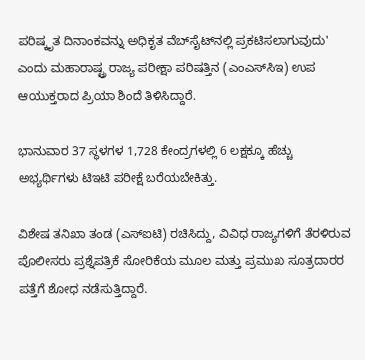ಪರಿಷ್ಕೃತ ದಿನಾಂಕವನ್ನು ಅಧಿಕೃತ ವೆಬ್‌ಸೈಟ್‌ನಲ್ಲಿ ಪ್ರಕಟಿಸಲಾಗುವುದು' ಎಂದು ಮಹಾರಾಷ್ಟ್ರ ರಾಜ್ಯ ಪರೀಕ್ಷಾ ಪರಿಷತ್ತಿನ (ಎಂಎಸ್‌ಸಿಇ) ಉಪ ಆಯುಕ್ತರಾದ ಪ್ರಿಯಾ ಶಿಂದೆ ತಿಳಿಸಿದ್ದಾರೆ.

ಭಾನುವಾರ 37 ಸ್ಥಳಗಳ 1,728 ಕೇಂದ್ರಗಳಲ್ಲಿ 6 ಲಕ್ಷಕ್ಕೂ ಹೆಚ್ಚು ಅಭ್ಯರ್ಥಿಗಳು ಟಿಇಟಿ ಪರೀಕ್ಷೆ ಬರೆಯಬೇಕಿತ್ತು.

ವಿಶೇಷ ತನಿಖಾ ತಂಡ (ಎಸ್‌ಐಟಿ) ರಚಿಸಿದ್ದು, ವಿವಿಧ ರಾಜ್ಯಗಳಿಗೆ ತೆರಳಿರುವ ಪೊಲೀಸರು ಪ್ರಶ್ನೆಪತ್ರಿಕೆ ಸೋರಿಕೆಯ ಮೂಲ ಮತ್ತು ಪ್ರಮುಖ ಸೂತ್ರದಾರರ ಪತ್ತೆಗೆ ಶೋಧ ನಡೆಸುತ್ತಿದ್ದಾರೆ.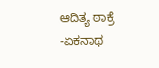ಆದಿತ್ಯ ಠಾಕ್ರೆ -ಏಕನಾಥ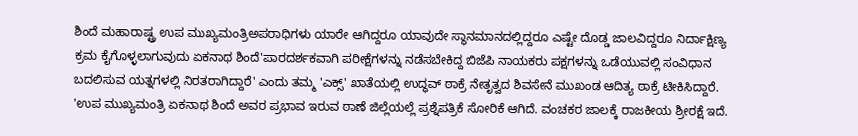ಶಿಂದೆ ಮಹಾರಾಷ್ಟ್ರ ಉಪ ಮುಖ್ಯಮಂತ್ರಿಅಪರಾಧಿಗಳು ಯಾರೇ ಆಗಿದ್ದರೂ ಯಾವುದೇ ಸ್ಥಾನಮಾನದಲ್ಲಿದ್ದರೂ ಎಷ್ಟೇ ದೊಡ್ಡ ಜಾಲವಿದ್ದರೂ ನಿರ್ದಾಕ್ಷಿಣ್ಯ ಕ್ರಮ ಕೈಗೊಳ್ಳಲಾಗುವುದು ಏಕನಾಥ ಶಿಂದೆ'ಪಾರದರ್ಶಕವಾಗಿ ಪರೀಕ್ಷೆಗಳನ್ನು ನಡೆಸಬೇಕಿದ್ದ ಬಿಜೆಪಿ ನಾಯಕರು ಪಕ್ಷಗಳನ್ನು ಒಡೆಯುವಲ್ಲಿ ಸಂವಿಧಾನ ಬದಲಿಸುವ ಯತ್ನಗಳಲ್ಲಿ ನಿರತರಾಗಿದ್ದಾರೆ' ಎಂದು ತಮ್ಮ 'ಎಕ್ಸ್‌' ಖಾತೆಯಲ್ಲಿ ಉದ್ಧವ್‌ ಠಾಕ್ರೆ ನೇತೃತ್ವದ ಶಿವಸೇನೆ ಮುಖಂಡ ಆದಿತ್ಯ ಠಾಕ್ರೆ ಟೀಕಿಸಿದ್ದಾರೆ. 'ಉಪ ಮುಖ್ಯಮಂತ್ರಿ ಏಕನಾಥ ಶಿಂದೆ ಅವರ ಪ್ರಭಾವ ಇರುವ ಠಾಣೆ ಜಿಲ್ಲೆಯಲ್ಲೆ ಪ್ರಶ್ನೆಪತ್ರಿಕೆ ಸೋರಿಕೆ ಆಗಿದೆ. ವಂಚಕರ ಜಾಲಕ್ಕೆ ರಾಜಕೀಯ ಶ್ರೀರಕ್ಷೆ ಇದೆ.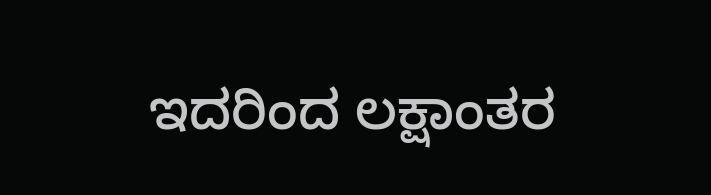ಇದರಿಂದ ಲಕ್ಷಾಂತರ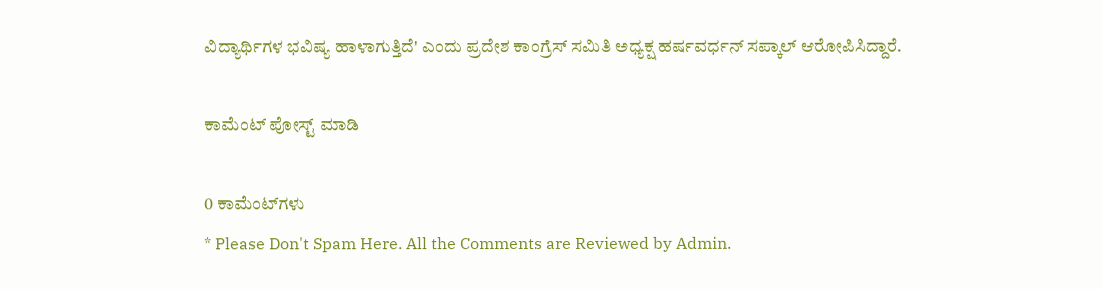ವಿದ್ಯಾರ್ಥಿಗಳ ಭವಿಷ್ಯ ಹಾಳಾಗುತ್ತಿದೆ' ಎಂದು ಪ್ರದೇಶ ಕಾಂಗ್ರೆಸ್ ಸಮಿತಿ ಅಧ್ಯಕ್ಷ ಹರ್ಷವರ್ಧನ್ ಸಪ್ಕಾಲ್‌ ಆರೋಪಿಸಿದ್ದಾರೆ.

ಕಾಮೆಂಟ್‌‌ ಪೋಸ್ಟ್‌ ಮಾಡಿ

0 ಕಾಮೆಂಟ್‌ಗಳು
* Please Don't Spam Here. All the Comments are Reviewed by Admin.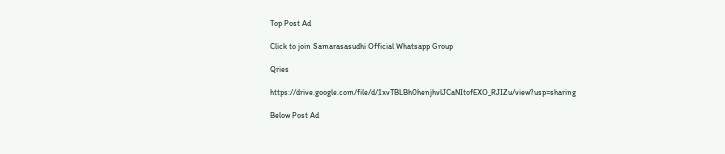Top Post Ad

Click to join Samarasasudhi Official Whatsapp Group

Qries

https://drive.google.com/file/d/1xvTBLBh0henjhvlJCaNItofEXO_RJIZu/view?usp=sharing

Below Post Ad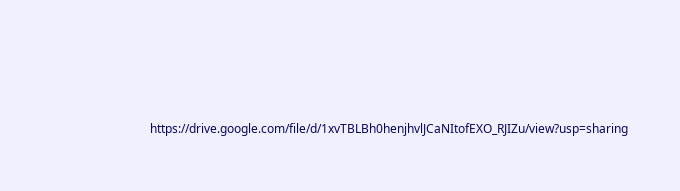https://drive.google.com/file/d/1xvTBLBh0henjhvlJCaNItofEXO_RJIZu/view?usp=sharing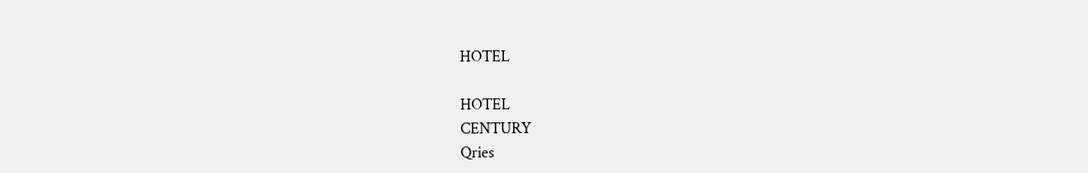HOTEL

HOTEL
CENTURY
Qries